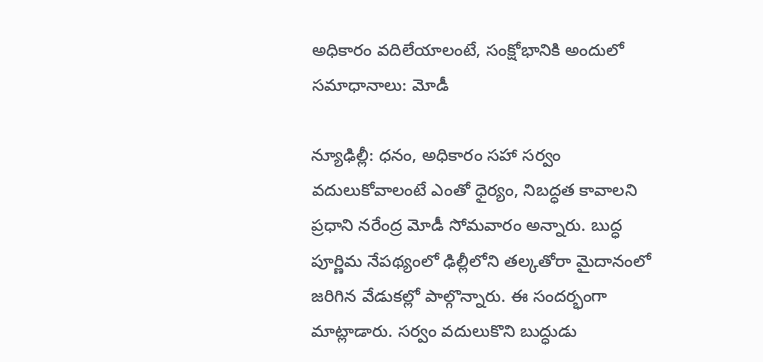అధికారం వదిలేయాలంటే, సంక్షోభానికి అందులో సమాధానాలు: మోడీ

న్యూఢిల్లీ: ధనం, అధికారం సహా సర్వం వదులుకోవాలంటే ఎంతో ధైర్యం, నిబద్ధత కావాలని ప్రధాని నరేంద్ర మోడీ సోమవారం అన్నారు. బుద్ధ పూర్ణిమ నేపథ్యంలో ఢిల్లీలోని తల్కతోరా మైదానంలో జరిగిన వేడుకల్లో పాల్గొన్నారు. ఈ సందర్భంగా మాట్లాడారు. సర్వం వదులుకొని బుద్ధుడు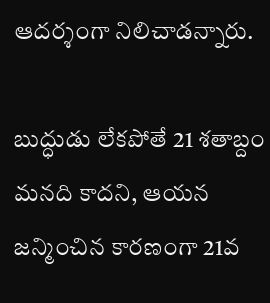ఆదర్శంగా నిలిచాడన్నారు.

బుద్ధుడు లేకపోతే 21 శతాబ్దం మనది కాదని, ఆయన జన్మించిన కారణంగా 21వ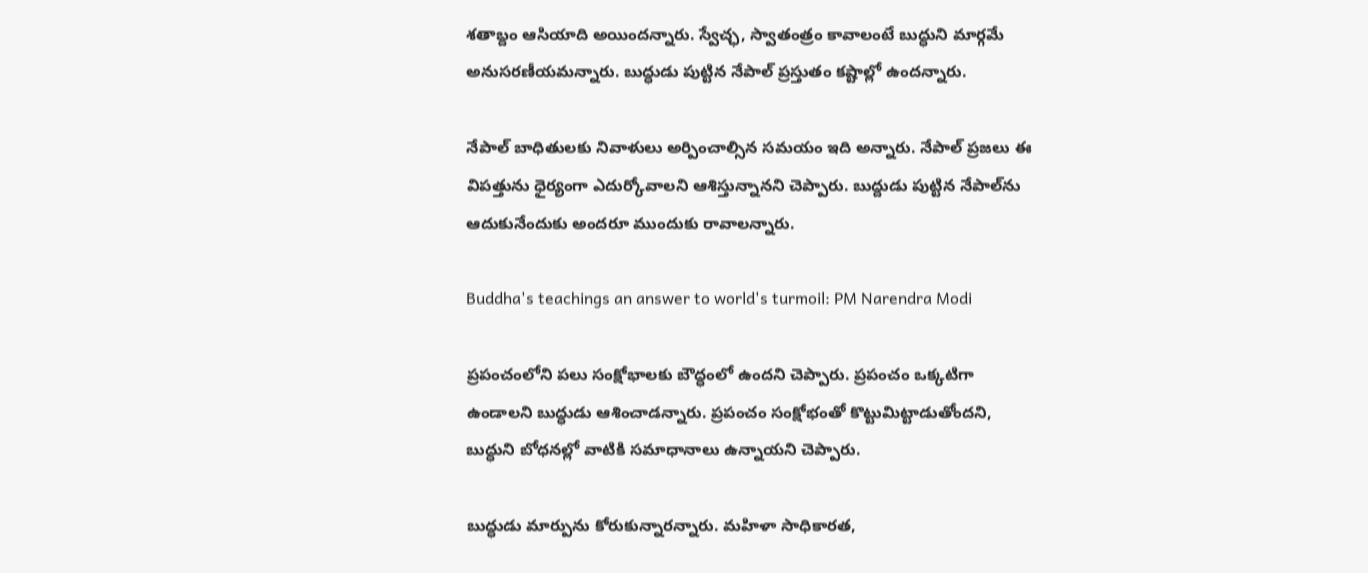శతాబ్దం ఆసియాది అయిందన్నారు. స్వేచ్ఛ, స్వాతంత్రం కావాలంటే బుద్ధుని మార్గమే అనుసరణీయమన్నారు. బుద్ధుడు పుట్టిన నేపాల్ ప్రస్తుతం కష్టాల్లో ఉందన్నారు.

నేపాల్ బాధితులకు నివాళులు అర్పించాల్సిన సమయం ఇది అన్నారు. నేపాల్ ప్రజలు ఈ విపత్తును ధైర్యంగా ఎదుర్కోవాలని ఆశిస్తున్నానని చెప్పారు. బుద్దుడు పుట్టిన నేపాల్‌ను ఆదుకునేందుకు అందరూ ముందుకు రావాలన్నారు.

Buddha's teachings an answer to world's turmoil: PM Narendra Modi

ప్రపంచంలోని పలు సంక్షోభాలకు బౌద్ధంలో ఉందని చెప్పారు. ప్రపంచం ఒక్కటిగా ఉండాలని బుద్ధుడు ఆశించాడన్నారు. ప్రపంచం సంక్షోభంతో కొట్టుమిట్టాడుతోందని, బుద్ధుని బోధనల్లో వాటికి సమాధానాలు ఉన్నాయని చెప్పారు.

బుద్ధుడు మార్పును కోరుకున్నారన్నారు. మహిళా సాధికారత,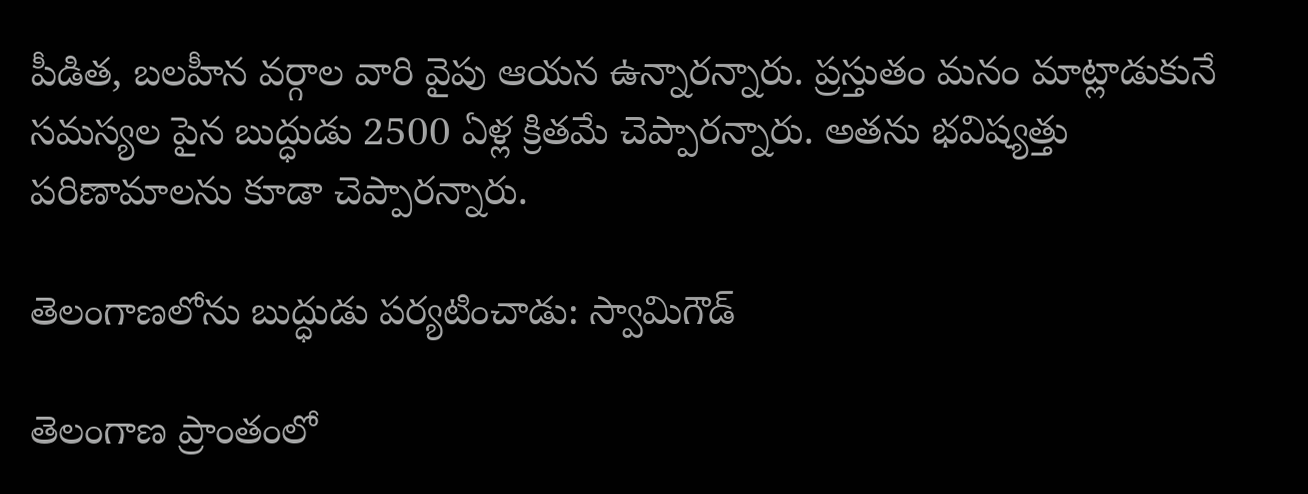పీడిత, బలహీన వర్గాల వారి వైపు ఆయన ఉన్నారన్నారు. ప్రస్తుతం మనం మాట్లాడుకునే సమస్యల పైన బుద్ధుడు 2500 ఏళ్ల క్రితమే చెప్పారన్నారు. అతను భవిష్యత్తు పరిణామాలను కూడా చెప్పారన్నారు.

తెలంగాణలోను బుద్ధుడు పర్యటించాడు: స్వామిగౌడ్

తెలంగాణ ప్రాంతంలో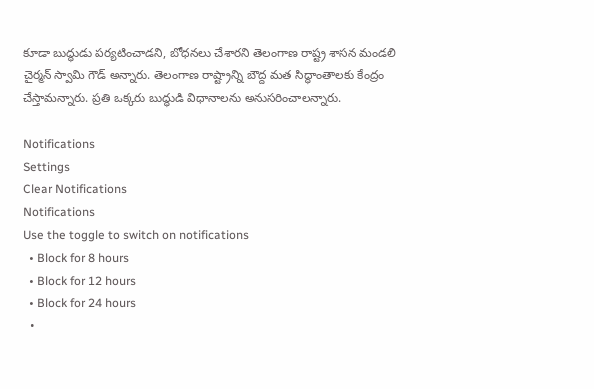కూడా బుద్ధుడు పర్యటించాడని, బోధనలు చేశారని తెలంగాణ రాష్ట్ర శాసన మండలి చైర్మన్ స్వామి గౌడ్ అన్నారు. తెలంగాణ రాష్ట్రాన్ని బౌద్ద మత సిద్ధాంతాలకు కేంద్రం చేస్తామన్నారు. ప్రతి ఒక్కరు బుద్ధుడి విధానాలను అనుసరించాలన్నారు.

Notifications
Settings
Clear Notifications
Notifications
Use the toggle to switch on notifications
  • Block for 8 hours
  • Block for 12 hours
  • Block for 24 hours
  •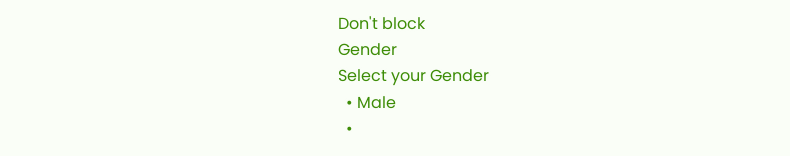Don't block
Gender
Select your Gender
  • Male
  •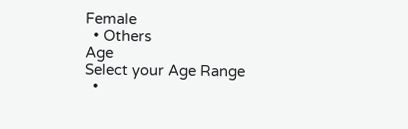Female
  • Others
Age
Select your Age Range
  •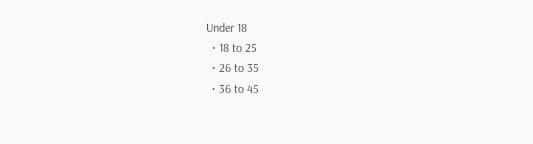Under 18
  • 18 to 25
  • 26 to 35
  • 36 to 45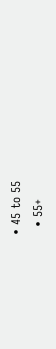• 45 to 55
  • 55+